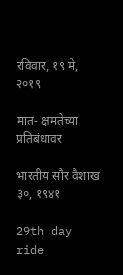रविवार, १९ मे, २०१९

मात- क्षमतेच्या प्रतिबंधावर

भारतीय सौर वैशाख ३०, १९४१

29th day ride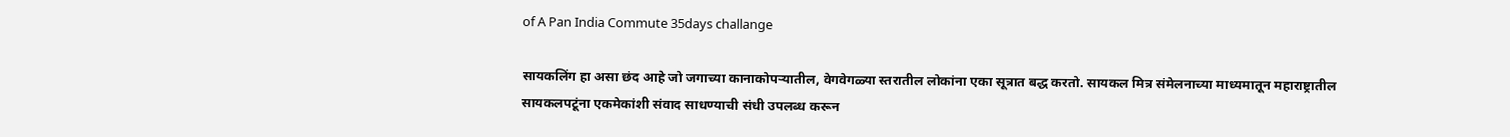of A Pan India Commute 35days challange

सायकलिंग हा असा छंद आहे जो जगाच्या कानाकोपऱ्यातील, वेगवेगळ्या स्तरातील लोकांना एका सूत्रात बद्ध करतो. सायकल मित्र संमेलनाच्या माध्यमातून महाराष्ट्रातील सायकलपटूंना एकमेकांशी संवाद साधण्याची संधी उपलब्ध करून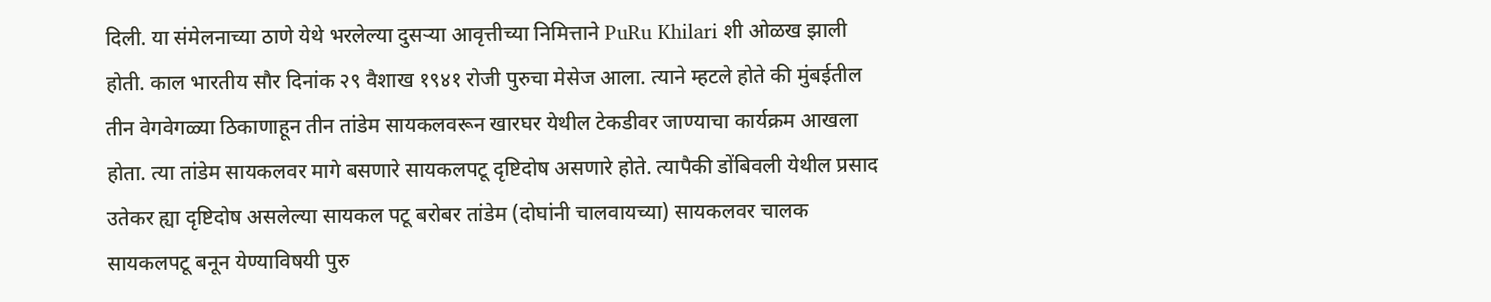दिली. या संमेलनाच्या ठाणे येथे भरलेल्या दुसऱ्या आवृत्तीच्या निमित्ताने PuRu Khilari शी ओळख झाली होती. काल भारतीय सौर दिनांक २९ वैशाख १९४१ रोजी पुरुचा मेसेज आला. त्याने म्हटले होते की मुंबईतील तीन वेगवेगळ्या ठिकाणाहून तीन तांडेम सायकलवरून खारघर येथील टेकडीवर जाण्याचा कार्यक्रम आखला होता. त्या तांडेम सायकलवर मागे बसणारे सायकलपटू दृष्टिदोष असणारे होते. त्यापैकी डोंबिवली येथील प्रसाद उतेकर ह्या दृष्टिदोष असलेल्या सायकल पटू बरोबर तांडेम (दोघांनी चालवायच्या) सायकलवर चालक सायकलपटू बनून येण्याविषयी पुरु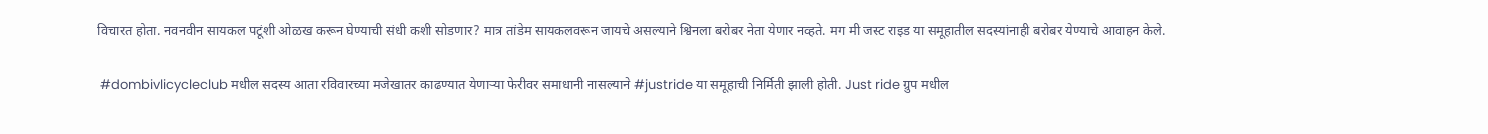विचारत होता. नवनवीन सायकल पटूंशी ओळख करून घेण्याची संधी कशी सोडणार? मात्र तांडेम सायकलवरून जायचे असल्याने श्विनला बरोबर नेता येणार नव्हते. मग मी जस्ट राइड या समूहातील सदस्यांनाही बरोबर येण्याचे आवाहन केले.

 #dombivlicycleclub मधील सदस्य आता रविवारच्या मजेखातर काढण्यात येणाऱ्या फेरीवर समाधानी नासल्याने #justride या समूहाची निर्मिती झाली होती. Just ride ग्रुप मधील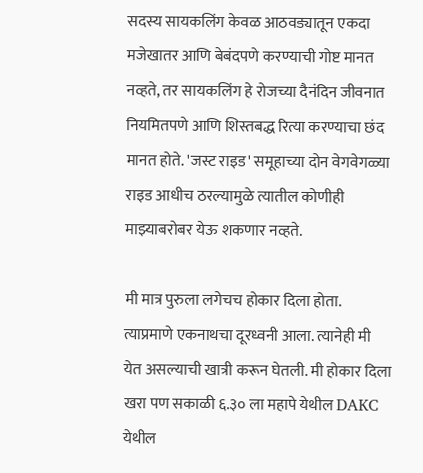सदस्य सायकलिंग केवळ आठवड्यातून एकदा मजेखातर आणि बेबंदपणे करण्याची गोष्ट मानत नव्हते, तर सायकलिंग हे रोजच्या दैनंदिन जीवनात नियमितपणे आणि शिस्तबद्ध रित्या करण्याचा छंद मानत होते. 'जस्ट राइड' समूहाच्या दोन वेगवेगळ्या राइड आधीच ठरल्यामुळे त्यातील कोणीही माझ्याबरोबर येऊ शकणार नव्हते.

मी मात्र पुरुला लगेचच होकार दिला होता. त्याप्रमाणे एकनाथचा दूरध्वनी आला. त्यानेही मी येत असल्याची खात्री करून घेतली. मी होकार दिला खरा पण सकाळी ६.३० ला महापे येथील DAKC येथील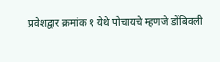प्रवेशद्वार क्रमांक १ येथे पोचायचे म्हणजे डोंबिवली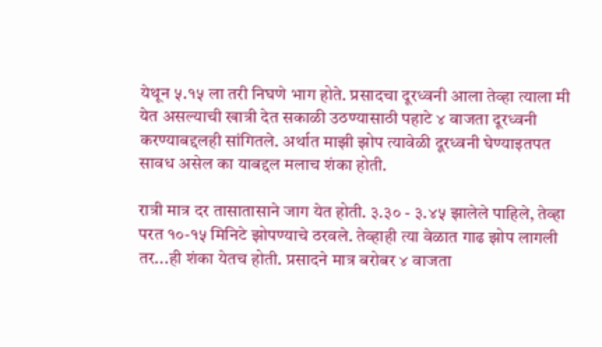येथून ५.१५ ला तरी निघणे भाग होते. प्रसादचा दूरध्वनी आला तेव्हा त्याला मी येत असल्याची खात्री देत सकाळी उठण्यासाठी पहाटे ४ वाजता दूरध्वनी करण्याबद्दलही सांगितले. अर्थात माझी झोप त्यावेळी दूरध्वनी घेण्याइतपत सावध असेल का याबद्दल मलाच शंका होती.

रात्री मात्र दर तासातासाने जाग येत होती. ३.३० - ३.४५ झालेले पाहिले, तेव्हा परत १०-१५ मिनिटे झोपण्याचे ठरवले. तेव्हाही त्या वेळात गाढ झोप लागली तर...ही शंका येतच होती. प्रसादने मात्र बरोबर ४ वाजता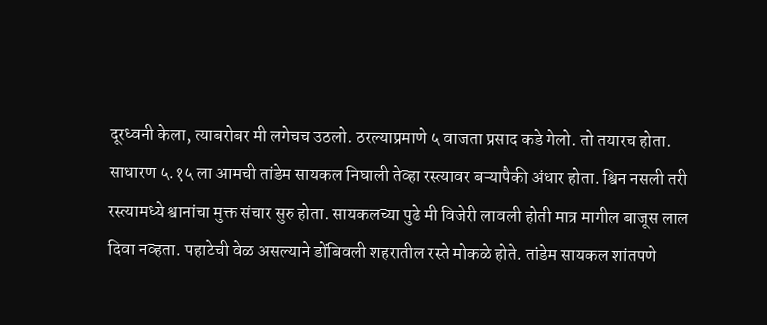दूरध्वनी केला, त्याबरोबर मी लगेचच उठलो. ठरल्याप्रमाणे ५ वाजता प्रसाद कडे गेलो. तो तयारच होता. साधारण ५.१५ ला आमची तांडेम सायकल निघाली तेव्हा रस्त्यावर बऱ्यापैकी अंधार होता. श्विन नसली तरी रस्त्यामध्ये श्वानांचा मुक्त संचार सुरु होता. सायकलच्या पुढे मी विजेरी लावली होती मात्र मागील बाजूस लाल दिवा नव्हता. पहाटेची वेळ असल्याने डोंबिवली शहरातील रस्ते मोकळे होते. तांडेम सायकल शांतपणे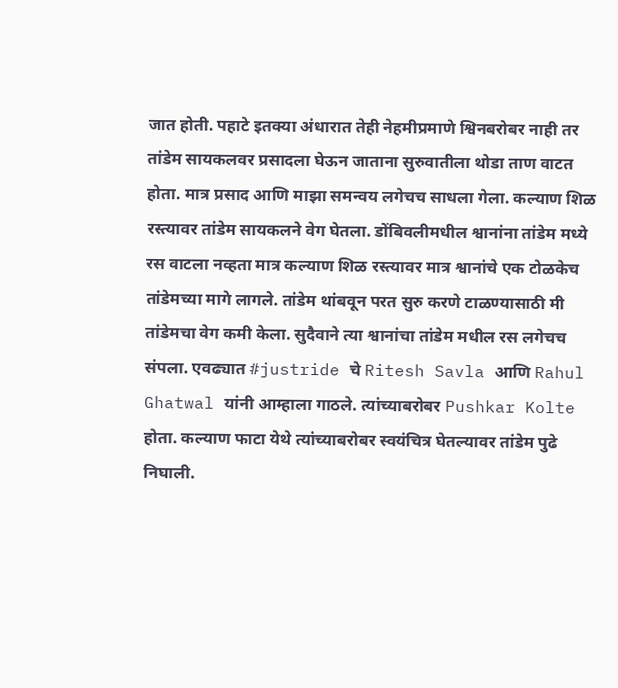जात होती. पहाटे इतक्या अंधारात तेही नेहमीप्रमाणे श्विनबरोबर नाही तर तांडेम सायकलवर प्रसादला घेऊन जाताना सुरुवातीला थोडा ताण वाटत होता. मात्र प्रसाद आणि माझा समन्वय लगेचच साधला गेला. कल्याण शिळ रस्त्यावर तांडेम सायकलने वेग घेतला. डोंबिवलीमधील श्वानांना तांडेम मध्ये रस वाटला नव्हता मात्र कल्याण शिळ रस्त्यावर मात्र श्वानांचे एक टोळकेच तांडेमच्या मागे लागले. तांडेम थांबवून परत सुरु करणे टाळण्यासाठी मी तांडेमचा वेग कमी केला. सुदैवाने त्या श्वानांचा तांडेम मधील रस लगेचच संपला. एवढ्यात #justride चे Ritesh Savla आणि Rahul Ghatwal यांनी आम्हाला गाठले. त्यांच्याबरोबर Pushkar Kolte होता. कल्याण फाटा येथे त्यांच्याबरोबर स्वयंचित्र घेतल्यावर तांडेम पुढे निघाली.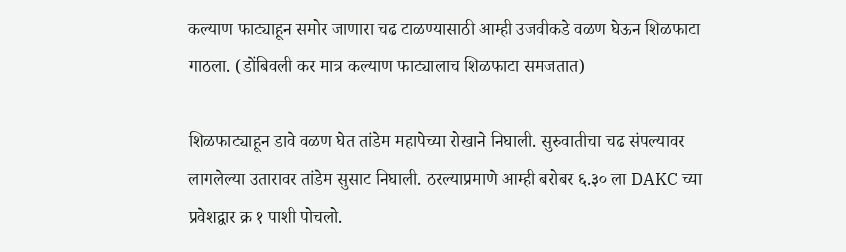कल्याण फाट्याहून समोर जाणारा चढ टाळण्यासाठी आम्ही उजवीकडे वळण घेऊन शिळफाटा गाठला. (डोंबिवली कर मात्र कल्याण फाट्यालाच शिळफाटा समजतात)

शिळफाट्याहून डावे वळण घेत तांडेम महापेच्या रोखाने निघाली. सुरुवातीचा चढ संपल्यावर लागलेल्या उतारावर तांडेम सुसाट निघाली. ठरल्याप्रमाणे आम्ही बरोबर ६.३० ला DAKC च्या प्रवेशद्वार क्र १ पाशी पोचलो.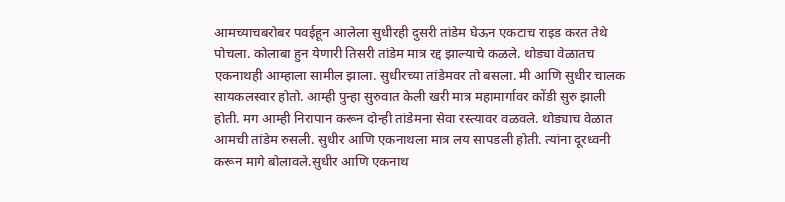आमच्याचबरोबर पवईहून आलेला सुधीरही दुसरी तांडेम घेऊन एकटाच राइड करत तेथे पोचला. कोलाबा हुन येणारी तिसरी तांडेम मात्र रद्द झाल्याचे कळले. थोड्या वेळातच एकनाथही आम्हाला सामील झाला. सुधीरच्या तांडेमवर तो बसला. मी आणि सुधीर चालक सायकलस्वार होतो. आम्ही पुन्हा सुरुवात केली खरी मात्र महामार्गावर कोंडी सुरु झाली होती. मग आम्ही निरापान करून दोन्ही तांडेमना सेवा रस्त्यावर वळवले. थोड्याच वेळात आमची तांडेम रुसली. सुधीर आणि एकनाथला मात्र लय सापडली होती. त्यांना दूरध्वनी करून मागे बोलावले.सुधीर आणि एकनाथ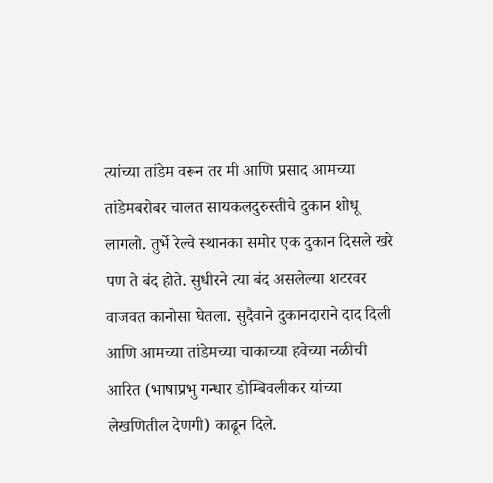त्यांच्या तांडेम वरून तर मी आणि प्रसाद आमच्या तांडेमबरोबर चालत सायकलदुरुस्तीचे दुकान शोधू लागलो. तुर्भे रेल्वे स्थानका समोर एक दुकान दिसले खरे पण ते बंद होते. सुधीरने त्या बंद असलेल्या शटरवर वाजवत कानोसा घेतला. सुदैवाने दुकानदाराने दाद दिली आणि आमच्या तांडेमच्या चाकाच्या हवेच्या नळीची आरित (भाषाप्रभु गन्धार डोम्बिवलीकर यांच्या लेखणितील देणगी) काढून दिले.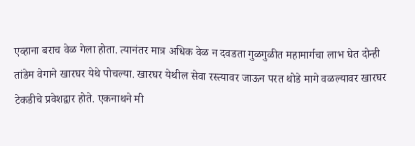एव्हाना बराच वेळ गेला होता. त्यानंतर मात्र अधिक वेळ न दवडता गुळगुळीत महामार्गचा लाभ घेत दोन्ही तांडेम वेगाने खारघर येथे पोचल्या. खारघर येथील सेवा रस्त्यावर जाऊन परत थोडे मागे वळल्यावर खारघर टेकडीचे प्रवेशद्वार होते. एकनाथने मी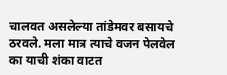चालवत असलेल्या तांडेमवर बसायचे ठरवले. मला मात्र त्याचे वजन पेलवेल का याची शंका वाटत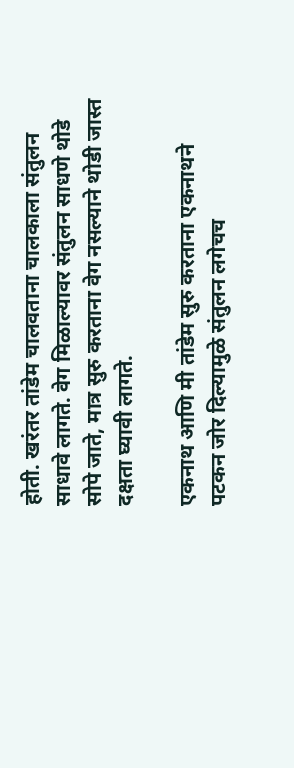होती. खरंतर तांडेम चालवताना चालकाला संतुलन साधावे लागते. वेग मिळाल्यावर संतुलन साधणे थोडे सोपे जाते, मात्र सुरु करताना वेग नसल्याने थोडी जास्त दक्षता घ्यावी लागते.

एकनाथ आणि मी तांडेम सुरु करताना एकनाथने पटकन जोर दिल्यामुळे संतुलन लगेचच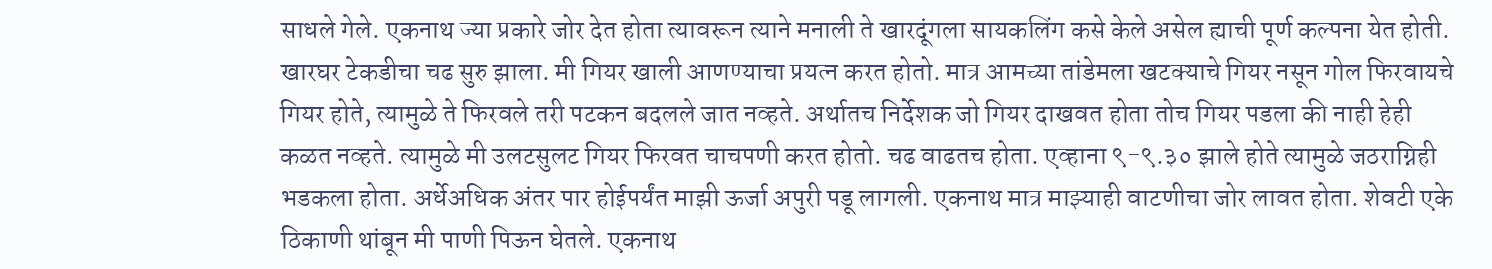साधले गेले. एकनाथ ज्या प्रकारे जोर देत होता त्यावरून त्याने मनाली ते खारदूंगला सायकलिंग कसे केले असेल ह्याची पूर्ण कल्पना येत होती. खारघर टेकडीचा चढ सुरु झाला. मी गियर खाली आणण्याचा प्रयत्न करत होतो. मात्र आमच्या तांडेमला खटक्याचे गियर नसून गोल फिरवायचे गियर होते, त्यामुळे ते फिरवले तरी पटकन बदलले जात नव्हते. अर्थातच निर्देशक जो गियर दाखवत होता तोच गियर पडला की नाही हेही कळत नव्हते. त्यामुळे मी उलटसुलट गियर फिरवत चाचपणी करत होतो. चढ वाढतच होता. एव्हाना ९-९.३० झाले होते त्यामुळे जठराग्निही भडकला होता. अर्धेअधिक अंतर पार होईपर्यंत माझी ऊर्जा अपुरी पडू लागली. एकनाथ मात्र माझ्याही वाटणीचा जोर लावत होता. शेवटी एके ठिकाणी थांबून मी पाणी पिऊन घेतले. एकनाथ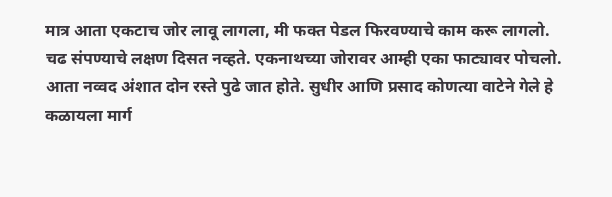मात्र आता एकटाच जोर लावू लागला, मी फक्त पेडल फिरवण्याचे काम करू लागलो. चढ संपण्याचे लक्षण दिसत नव्हते. एकनाथच्या जोरावर आम्ही एका फाट्यावर पोचलो. आता नव्वद अंशात दोन रस्ते पुढे जात होते. सुधीर आणि प्रसाद कोणत्या वाटेने गेले हे कळायला मार्ग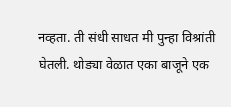नव्हता. ती संधी साधत मी पुन्हा विश्रांती घेतली. थोड्या वेळात एका बाजूने एक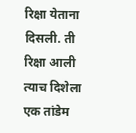रिक्षा येताना दिसली. ती रिक्षा आली त्याच दिशेला एक तांडेम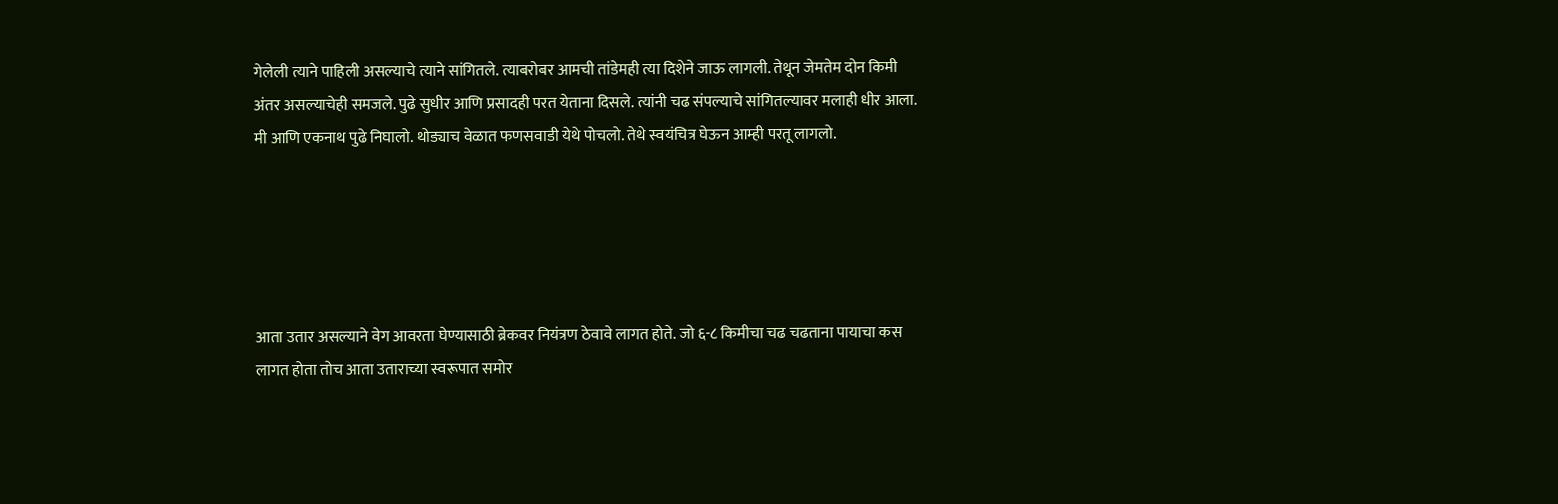गेलेली त्याने पाहिली असल्याचे त्याने सांगितले. त्याबरोबर आमची तांडेमही त्या दिशेने जाऊ लागली. तेथून जेमतेम दोन किमी अंतर असल्याचेही समजले. पुढे सुधीर आणि प्रसादही परत येताना दिसले. त्यांनी चढ संपल्याचे सांगितल्यावर मलाही धीर आला. मी आणि एकनाथ पुढे निघालो. थोड्याच वेळात फणसवाडी येथे पोचलो. तेथे स्वयंचित्र घेऊन आम्ही परतू लागलो.





आता उतार असल्याने वेग आवरता घेण्यासाठी ब्रेकवर नियंत्रण ठेवावे लागत होते. जो ६-८ किमीचा चढ चढताना पायाचा कस लागत होता तोच आता उताराच्या स्वरूपात समोर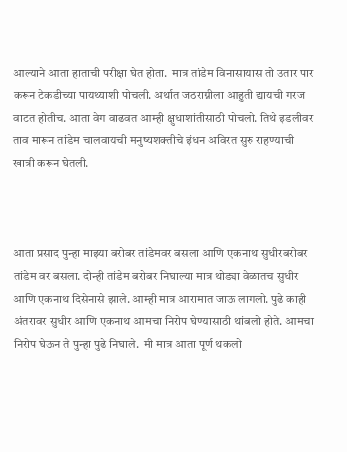आल्याने आता हाताची परीक्षा घेत होता.  मात्र तांडेम विनासायास तो उतार पार करून टेकडीच्या पायथ्याशी पोचली. अर्थात जठराग्नीला आहुती द्यायची गरज वाटत होतीच. आता वेग वाढवत आम्ही क्षुधाशांतीसाठी पोचलो. तिथे इडलीवर ताव मारून तांडेम चालवायची मनुष्यशक्तीचे इंधन अविरत सुरु राहण्याची खात्री करून घेतली.



आता प्रसाद पुन्हा माझ्या बरोबर तांडेमवर बसला आणि एकनाथ सुधीरबरोबर तांडेम वर बसला. दोन्ही तांडेम बरोबर निघाल्या मात्र थोड्या वेळातच सुधीर आणि एकनाथ दिसेनासे झाले. आम्ही मात्र आरामात जाऊ लागलो. पुढे काही अंतरावर सुधीर आणि एकनाथ आमचा निरोप घेण्यासाठी थांबलो होते. आमचा निरोप घेऊन ते पुन्हा पुढे निघाले.  मी मात्र आता पूर्ण थकलो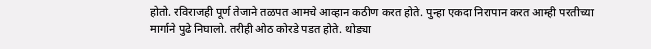होतो. रविराजही पूर्ण तेजाने तळपत आमचे आव्हान कठीण करत होते. पुन्हा एकदा निरापान करत आम्ही परतीच्या मार्गाने पुढे निघालो. तरीही ओठ कोरडे पडत होते. थोड्या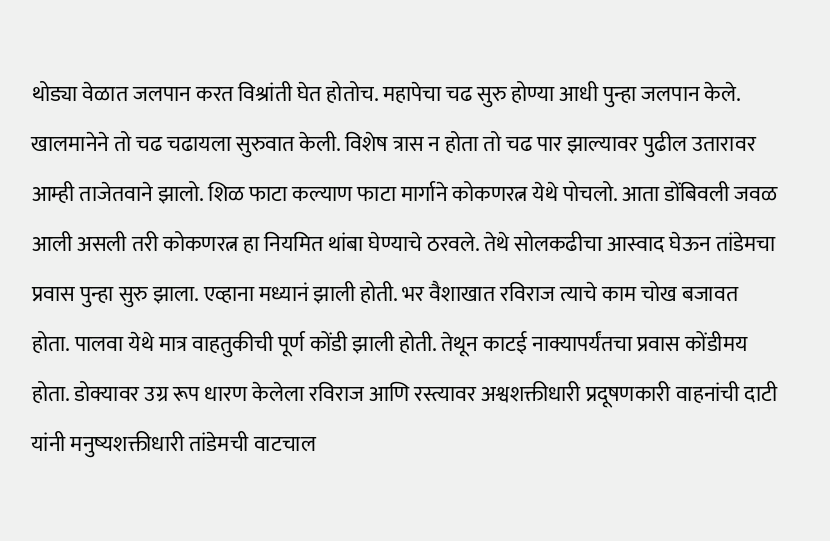थोड्या वेळात जलपान करत विश्रांती घेत होतोच. महापेचा चढ सुरु होण्या आधी पुन्हा जलपान केले. खालमानेने तो चढ चढायला सुरुवात केली. विशेष त्रास न होता तो चढ पार झाल्यावर पुढील उतारावर आम्ही ताजेतवाने झालो. शिळ फाटा कल्याण फाटा मार्गाने कोकणरत्न येथे पोचलो. आता डोंबिवली जवळ आली असली तरी कोकणरत्न हा नियमित थांबा घेण्याचे ठरवले. तेथे सोलकढीचा आस्वाद घेऊन तांडेमचा प्रवास पुन्हा सुरु झाला. एव्हाना मध्यानं झाली होती. भर वैशाखात रविराज त्याचे काम चोख बजावत होता. पालवा येथे मात्र वाहतुकीची पूर्ण कोंडी झाली होती. तेथून काटई नाक्यापर्यंतचा प्रवास कोंडीमय होता. डोक्यावर उग्र रूप धारण केलेला रविराज आणि रस्त्यावर अश्वशक्तीधारी प्रदूषणकारी वाहनांची दाटी यांनी मनुष्यशक्तीधारी तांडेमची वाटचाल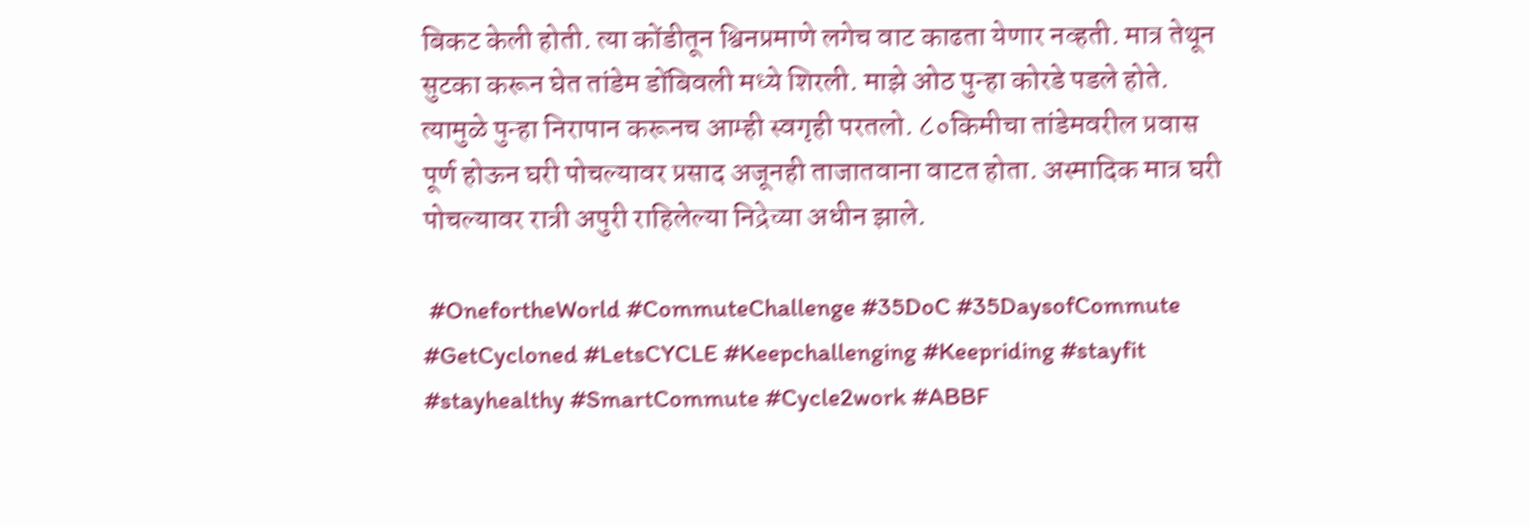बिकट केली होती. त्या कोंडीतून श्विनप्रमाणे लगेच वाट काढता येणार नव्हती. मात्र तेथून सुटका करून घेत तांडेम डोंबिवली मध्ये शिरली. माझे ओठ पुन्हा कोरडे पडले होते. त्यामुळे पुन्हा निरापान करूनच आम्ही स्वगृही परतलो. ८०किमीचा तांडेमवरील प्रवास पूर्ण होऊन घरी पोचल्यावर प्रसाद अजूनही ताजातवाना वाटत होता. अस्मादिक मात्र घरी पोचल्यावर रात्री अपुरी राहिलेल्या निद्रेच्या अधीन झाले.

 #OnefortheWorld #CommuteChallenge #35DoC #35DaysofCommute #GetCycloned #LetsCYCLE #Keepchallenging #Keepriding #stayfit #stayhealthy #SmartCommute #Cycle2work #ABBF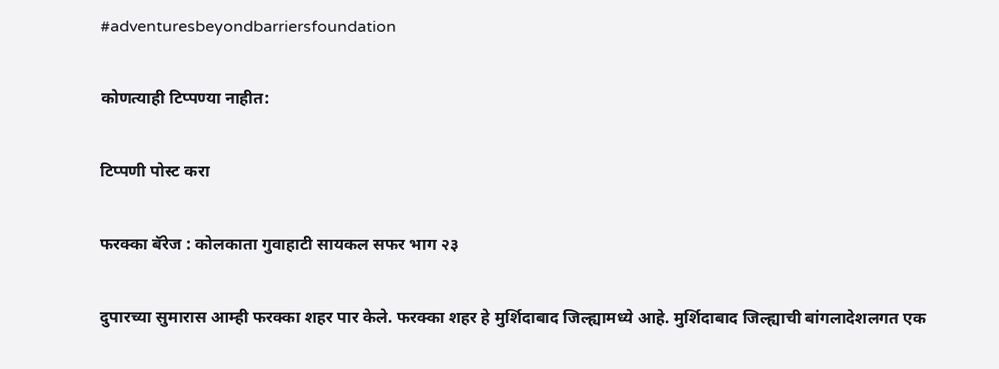#adventuresbeyondbarriersfoundation

कोणत्याही टिप्पण्‍या नाहीत:

टिप्पणी पोस्ट करा

फरक्का बॅरेज : कोलकाता गुवाहाटी सायकल सफर भाग २३

दुपारच्या सुमारास आम्ही फरक्का शहर पार केले. फरक्का शहर हे मुर्शिदाबाद जिल्ह्यामध्ये आहे. मुर्शिदाबाद जिल्ह्याची बांगलादेशलगत एक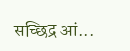सच्छिद्र आं...